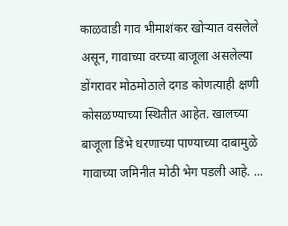काळवाडी गाव भीमाशंकर खोऱ्यात वसलेले असून, गावाच्या वरच्या बाजूला असलेल्या डोंगरावर मोठमोठाले दगड कोणत्याही क्षणी कोसळण्याच्या स्थितीत आहेत. खालच्या बाजूला डिंभे धरणाच्या पाण्याच्या दाबामुळे गावाच्या जमिनीत मोठी भेग पडली आहे. ...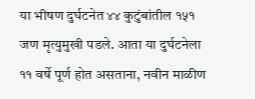या भीषण दुर्घटनेत ४४ कुटुंबांतील १५१ जण मृत्युमुखी पडले. आता या दुर्घटनेला ११ वर्षे पूर्ण होत असताना, नवीन माळीण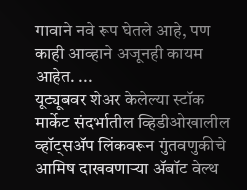गावाने नवे रूप घेतले आहे, पण काही आव्हाने अजूनही कायम आहेत. ...
यूट्यूबवर शेअर केलेल्या स्टॉक मार्केट संदर्भातील व्हिडीओखालील व्हॉट्सॲप लिंकवरून गुंतवणुकीचे आमिष दाखवणाऱ्या ॲबॉट वेल्थ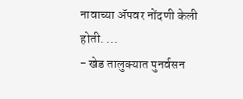नावाच्या ॲपवर नोंदणी केली होती. ...
- खेड तालुक्यात पुनर्वसन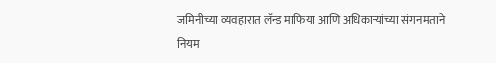जमिनीच्या व्यवहारात लॅन्ड माफिया आणि अधिकाऱ्यांच्या संगनमताने नियम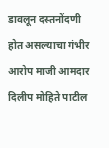डावलून दस्तनोंदणी होत असल्याचा गंभीर आरोप माजी आमदार दिलीप मोहिते पाटील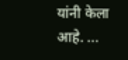यांनी केला आहे. ...